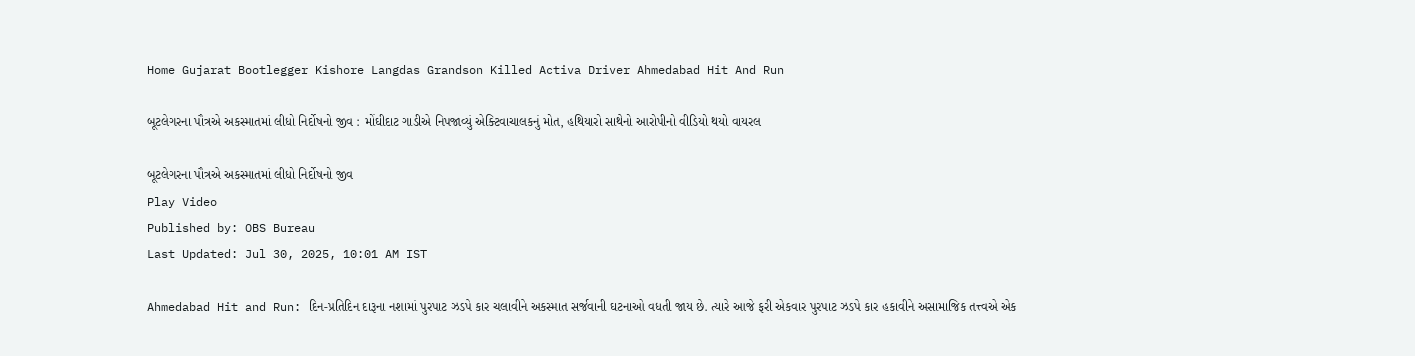Home Gujarat Bootlegger Kishore Langdas Grandson Killed Activa Driver Ahmedabad Hit And Run

બૂટલેગરના પૌત્રએ અકસ્માતમાં લીધો નિર્દોષનો જીવ : મોંઘીદાટ ગાડીએ નિપજાવ્યું એક્ટિવાચાલકનું મોત, હથિયારો સાથેનો આરોપીનો વીડિયો થયો વાયરલ

બૂટલેગરના પૌત્રએ અકસ્માતમાં લીધો નિર્દોષનો જીવ
Play Video
Published by: OBS Bureau
Last Updated: Jul 30, 2025, 10:01 AM IST

Ahmedabad Hit and Run: દિન-પ્રતિદિન દારૂના નશામાં પુરપાટ ઝડપે કાર ચલાવીને અકસ્માત સર્જવાની ઘટનાઓ વધતી જાય છે. ત્યારે આજે ફરી એકવાર પુરપાટ ઝડપે કાર હકાવીને અસામાજિક તત્ત્વએ એક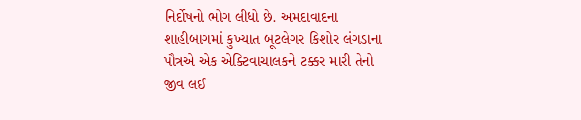નિર્દોષનો ભોગ લીધો છે. અમદાવાદના શાહીબાગમાં કુખ્યાત બૂટલેગર કિશોર લંગડાના પૌત્રએ એક એક્ટિવાચાલકને ટક્કર મારી તેનો જીવ લઈ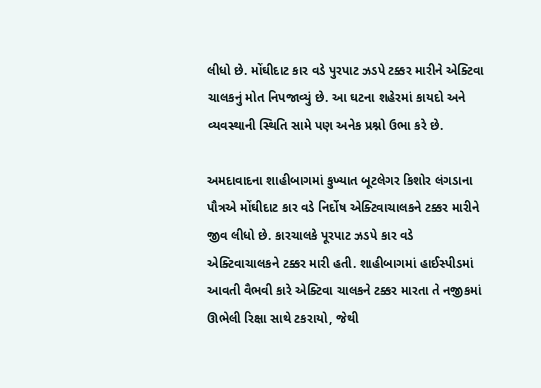લીધો છે. મોંઘીદાટ કાર વડે પુરપાટ ઝડપે ટક્કર મારીને એક્ટિવા ચાલકનું મોત નિપજાવ્યું છે. આ ઘટના શહેરમાં કાયદો અને વ્યવસ્થાની સ્થિતિ સામે પણ અનેક પ્રશ્નો ઉભા કરે છે.

અમદાવાદના શાહીબાગમાં કુખ્યાત બૂટલેગર કિશોર લંગડાના પૌત્રએ મોંઘીદાટ કાર વડે નિર્દોષ એક્ટિવાચાલકને ટક્કર મારીને જીવ લીધો છે. કારચાલકે પૂરપાટ ઝડપે કાર વડે એક્ટિવાચાલકને ટક્કર મારી હતી. શાહીબાગમાં હાઈસ્પીડમાં આવતી વૈભવી કારે એક્ટિવા ચાલકને ટક્કર મારતા તે નજીકમાં ઊભેલી રિક્ષા સાથે ટકરાયો, જેથી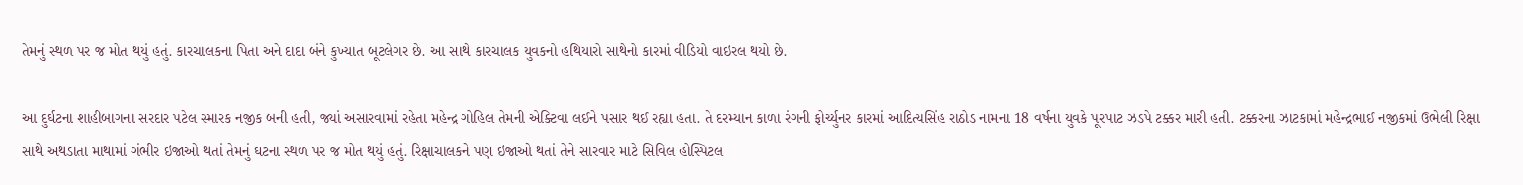તેમનું સ્થળ પર જ મોત થયું હતું. કારચાલકના પિતા અને દાદા બંને કુખ્યાત બૂટલેગર છે. આ સાથે કારચાલક યુવકનો હથિયારો સાથેનો કારમાં વીડિયો વાઇરલ થયો છે.

આ દુર્ઘટના શાહીબાગના સરદાર પટેલ સ્મારક નજીક બની હતી, જ્યાં અસારવામાં રહેતા મહેન્દ્ર ગોહિલ તેમની એક્ટિવા લઈને પસાર થઈ રહ્યા હતા. તે દરમ્યાન કાળા રંગની ફોર્ચ્યુનર કારમાં આદિત્યસિંહ રાઠોડ નામના 18 વર્ષના યુવકે પૂરપાટ ઝડપે ટક્કર મારી હતી. ટક્કરના ઝાટકામાં મહેન્દ્રભાઈ નજીકમાં ઉભેલી રિક્ષા સાથે અથડાતા માથામાં ગંભીર ઇજાઓ થતાં તેમનું ઘટના સ્થળ પર જ મોત થયું હતું. રિક્ષાચાલકને પણ ઇજાઓ થતાં તેને સારવાર માટે સિવિલ હોસ્પિટલ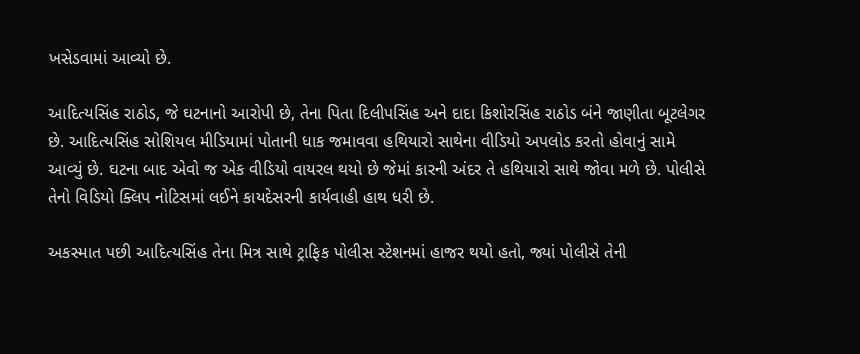ખસેડવામાં આવ્યો છે.

આદિત્યસિંહ રાઠોડ, જે ઘટનાનો આરોપી છે, તેના પિતા દિલીપસિંહ અને દાદા કિશોરસિંહ રાઠોડ બંને જાણીતા બૂટલેગર છે. આદિત્યસિંહ સોશિયલ મીડિયામાં પોતાની ધાક જમાવવા હથિયારો સાથેના વીડિયો અપલોડ કરતો હોવાનું સામે આવ્યું છે. ઘટના બાદ એવો જ એક વીડિયો વાયરલ થયો છે જેમાં કારની અંદર તે હથિયારો સાથે જોવા મળે છે. પોલીસે તેનો વિડિયો ક્લિપ નોટિસમાં લઈને કાયદેસરની કાર્યવાહી હાથ ધરી છે.

અકસ્માત પછી આદિત્યસિંહ તેના મિત્ર સાથે ટ્રાફિક પોલીસ સ્ટેશનમાં હાજર થયો હતો, જ્યાં પોલીસે તેની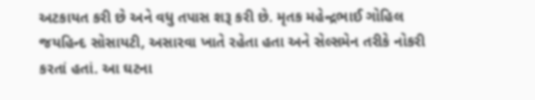અટકાયત કરી છે અને વધુ તપાસ શરૂ કરી છે. મૃતક મહેન્દ્રભાઈ ગોહિલ જયહિન્દ સોસાયટી, અસારવા ખાતે રહેતા હતા અને સેલ્સમેન તરીકે નોકરી કરતાં હતાં. આ ઘટના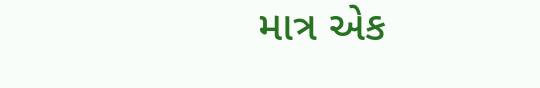માત્ર એક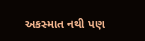અકસ્માત નથી પણ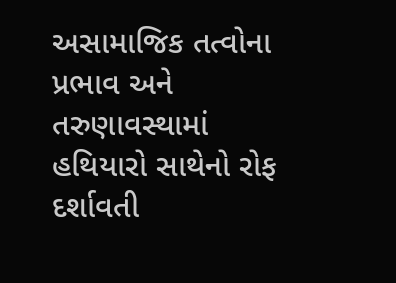અસામાજિક તત્વોના પ્રભાવ અને તરુણાવસ્થામાં હથિયારો સાથેનો રોફ દર્શાવતી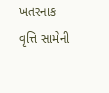ખતરનાક વૃત્તિ સામેની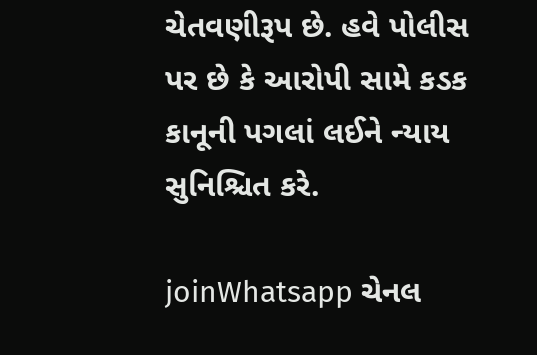ચેતવણીરૂપ છે. હવે પોલીસ પર છે કે આરોપી સામે કડક કાનૂની પગલાં લઈને ન્યાય સુનિશ્ચિત કરે.

joinWhatsapp ચેનલ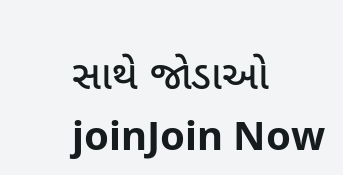સાથે જોડાઓ
joinJoin Now